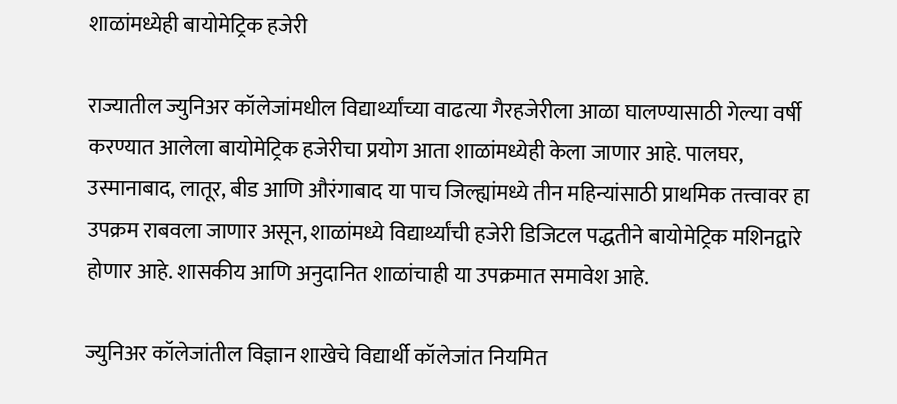शाळांमध्येही बायोमेट्रिक हजेरी

राज्यातील ज्युनिअर कॉलेजांमधील विद्यार्थ्यांच्या वाढत्या गैरहजेरीला आळा घालण्यासाठी गेल्या वर्षी करण्यात आलेला बायोमेट्रिक हजेरीचा प्रयोग आता शाळांमध्येही केला जाणार आहे. पालघर, उस्मानाबाद, लातूर, बीड आणि औरंगाबाद या पाच जिल्ह्यांमध्ये तीन महिन्यांसाठी प्राथमिक तत्त्वावर हा उपक्रम राबवला जाणार असून, शाळांमध्ये विद्यार्थ्यांची हजेरी डिजिटल पद्धतीने बायोमेट्रिक मशिनद्वारे होणार आहे. शासकीय आणि अनुदानित शाळांचाही या उपक्रमात समावेश आहे.

ज्युनिअर कॉलेजांतील विज्ञान शाखेचे विद्यार्थी कॉलेजांत नियमित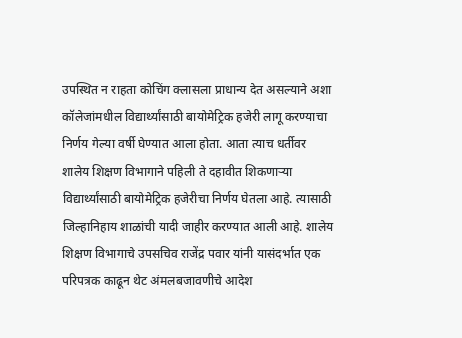उपस्थित न राहता कोचिंग क्लासला प्राधान्य देत असल्याने अशा कॉलेजांमधील विद्यार्थ्यांसाठी बायोमेट्रिक हजेरी लागू करण्याचा निर्णय गेल्या वर्षी घेण्यात आला होता. आता त्याच धर्तीवर शालेय शिक्षण विभागाने पहिली ते दहावीत शिकणाऱ्या विद्यार्थ्यांसाठी बायोमेट्रिक हजेरीचा निर्णय घेतला आहे. त्यासाठी जिल्हानिहाय शाळांची यादी जाहीर करण्यात आली आहे. शालेय शिक्षण विभागाचे उपसचिव राजेंद्र पवार यांनी यासंदर्भात एक परिपत्रक काढून थेट अंमलबजावणीचे आदेश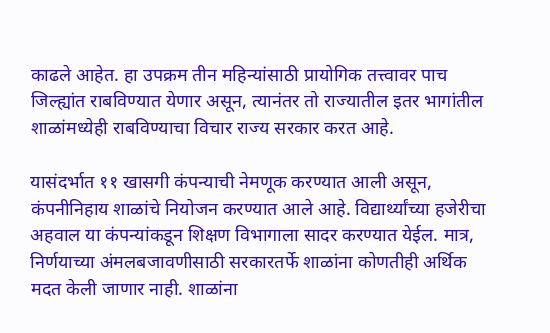काढले आहेत. हा उपक्रम तीन महिन्यांसाठी प्रायोगिक तत्त्वावर पाच जिल्ह्यांत राबविण्यात येणार असून, त्यानंतर तो राज्यातील इतर भागांतील शाळांमध्येही राबविण्याचा विचार राज्य सरकार करत आहे.

यासंदर्भात ११ खासगी कंपन्याची नेमणूक करण्यात आली असून, कंपनीनिहाय शाळांचे नियोजन करण्यात आले आहे. विद्यार्थ्यांच्या हजेरीचा अहवाल या कंपन्यांकडून शिक्षण विभागाला सादर करण्यात येईल. मात्र, निर्णयाच्या अंमलबजावणीसाठी सरकारतर्फे शाळांना कोणतीही अर्थिक मदत केली जाणार नाही. शाळांना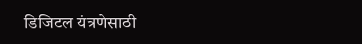डिजिटल यंत्रणेसाठी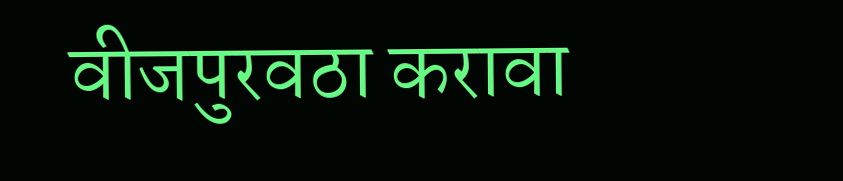वीजपुरवठा करावा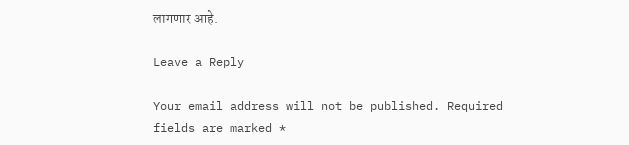लागणार आहे.

Leave a Reply

Your email address will not be published. Required fields are marked *